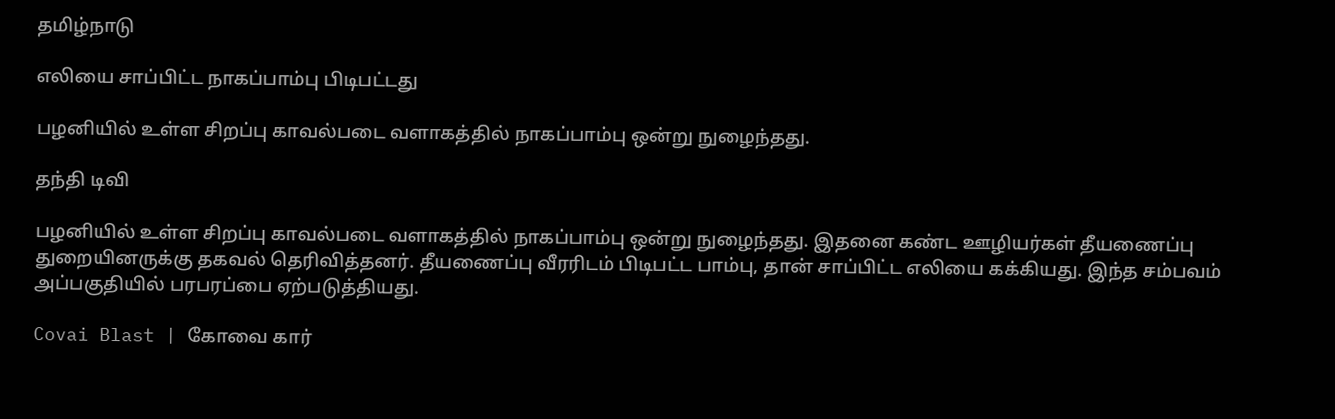தமிழ்நாடு

எலியை சாப்பிட்ட நாகப்பாம்பு பிடிபட்டது

பழனியில் உள்ள சிறப்பு காவல்படை வளாகத்தில் நாகப்பாம்பு ஒன்று நுழைந்தது.

தந்தி டிவி

பழனியில் உள்ள சிறப்பு காவல்படை வளாகத்தில் நாகப்பாம்பு ஒன்று நுழைந்தது. இதனை கண்ட ஊழியர்கள் தீயணைப்பு துறையினருக்கு தகவல் தெரிவித்தனர். தீயணைப்பு வீரரிடம் பிடிபட்ட பாம்பு, தான் சாப்பிட்ட எலியை கக்கியது. இந்த சம்பவம் அப்பகுதியில் பரபரப்பை ஏற்படுத்தியது.

Covai Blast | கோவை கார்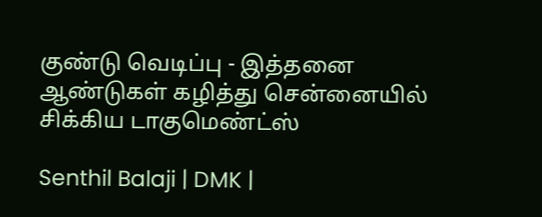குண்டு வெடிப்பு - இத்தனை ஆண்டுகள் கழித்து சென்னையில் சிக்கிய டாகுமெண்ட்ஸ்

Senthil Balaji | DMK |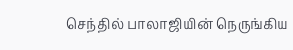செந்தில் பாலாஜியின் நெருங்கிய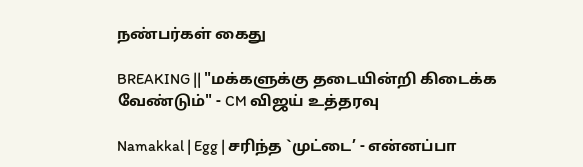நண்பர்கள் கைது

BREAKING || "மக்களுக்கு தடையின்றி கிடைக்க வேண்டும்" - CM விஜய் உத்தரவு

Namakkal | Egg | சரிந்த `முட்டை’ - என்னப்பா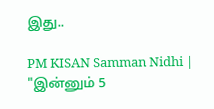இது..

PM KISAN Samman Nidhi | "இன்னும் 5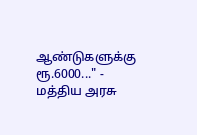ஆண்டுகளுக்கு ரூ.6000..." - மத்திய அரசு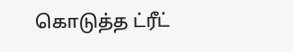கொடுத்த ட்ரீட்